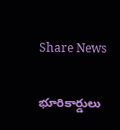Share News

భూరికార్డులు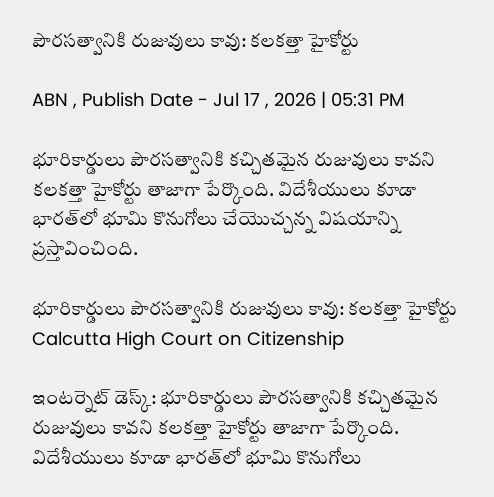పౌరసత్వానికి రుజువులు కావు: కలకత్తా హైకోర్టు

ABN , Publish Date - Jul 17 , 2026 | 05:31 PM

భూరికార్డులు పౌరసత్వానికి కచ్చితమైన రుజువులు కావని కలకత్తా హైకోర్టు తాజాగా పేర్కొంది. విదేశీయులు కూడా భారత్‌లో భూమి కొనుగోలు చేయొచ్చన్న విషయాన్ని ప్రస్తావించింది.

భూరికార్డులు పౌరసత్వానికి రుజువులు కావు: కలకత్తా హైకోర్టు
Calcutta High Court on Citizenship

ఇంటర్నెట్ డెస్క్: భూరికార్డులు పౌరసత్వానికి కచ్చితమైన రుజువులు కావని కలకత్తా హైకోర్టు తాజాగా పేర్కొంది. విదేశీయులు కూడా భారత్‌లో భూమి కొనుగోలు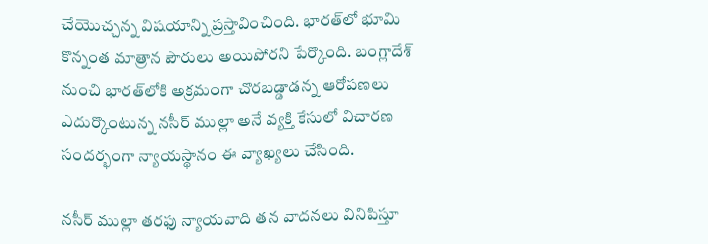చేయొచ్చన్న విషయాన్ని ప్రస్తావించింది. భారత్‌లో భూమి కొన్నంత మాత్రాన పౌరులు అయిపోరని పేర్కొంది. బంగ్లాదేశ్‌ నుంచి భారత్‌లోకి అక్రమంగా చొరబడ్డాడన్న ఆరోపణలు ఎదుర్కొంటున్న నసీర్ ముల్లా అనే వ్యక్తి కేసులో విచారణ సందర్భంగా న్యాయస్థానం ఈ వ్యాఖ్యలు చేసింది.

నసీర్ ముల్లా తరఫు న్యాయవాది తన వాదనలు వినిపిస్తూ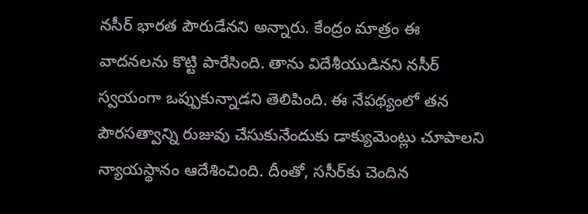నసీర్ భారత పౌరుడేనని అన్నారు. కేంద్రం మాత్రం ఈ వాదనలను కొట్టి పారేసింది. తాను విదేశీయుడినని నసీర్ స్వయంగా ఒప్పుకున్నాడని తెలిపింది. ఈ నేపథ్యంలో తన పౌరసత్వాన్ని రుజువు చేసుకునేందుకు డాక్యుమెంట్లు చూపాలని న్యాయస్థానం ఆదేశించింది. దీంతో, ససీర్‌కు చెందిన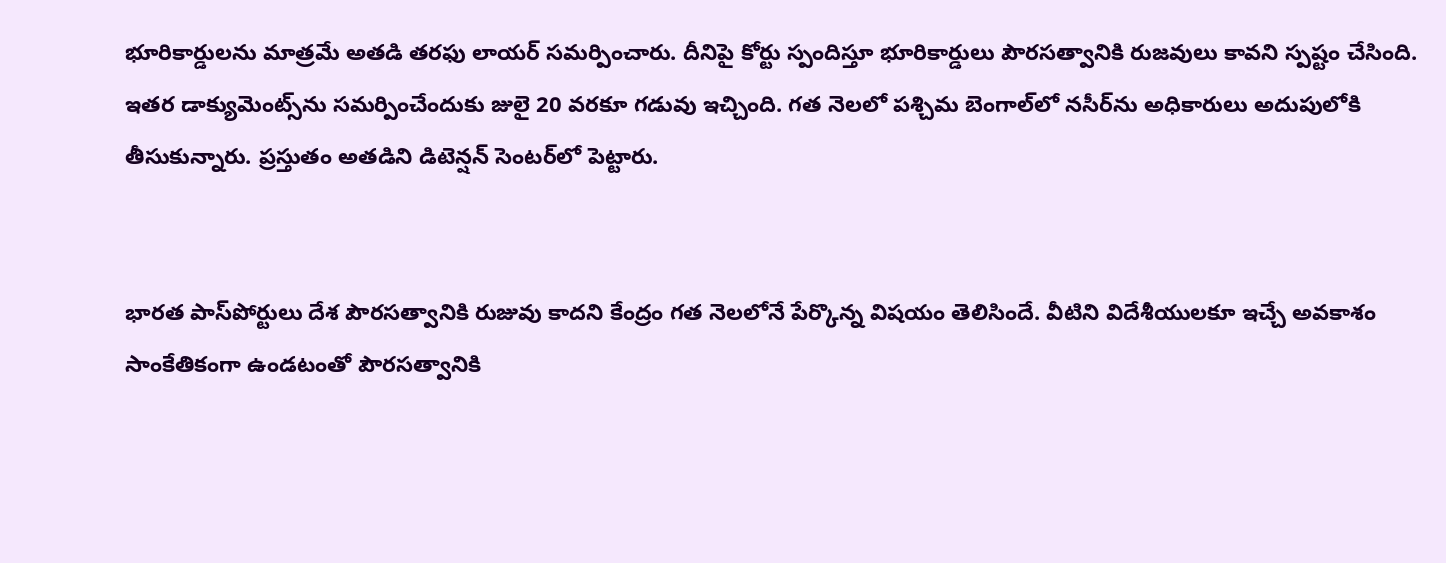భూరికార్డులను మాత్రమే అతడి తరఫు లాయర్ సమర్పించారు. దీనిపై కోర్టు స్పందిస్తూ భూరికార్డులు పౌరసత్వానికి రుజవులు కావని స్పష్టం చేసింది. ఇతర డాక్యుమెంట్స్‌ను సమర్పించేందుకు జులై 20 వరకూ గడువు ఇచ్చింది. గత నెలలో పశ్చిమ బెంగాల్‌లో నసీర్‌ను అధికారులు అదుపులోకి తీసుకున్నారు. ప్రస్తుతం అతడిని డిటెన్షన్ సెంటర్‌లో పెట్టారు.


భారత పాస్‌‌పోర్టులు దేశ పౌరసత్వానికి రుజువు కాదని కేంద్రం గత నెలలోనే పేర్కొన్న విషయం తెలిసిందే. వీటిని విదేశీయులకూ ఇచ్చే అవకాశం సాంకేతికంగా ఉండటంతో పౌరసత్వానికి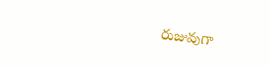రుజువుగా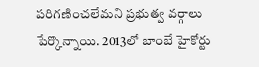పరిగణించలేమని ప్రభుత్వ వర్గాలు పేర్కొన్నాయి. 2013లో బాంబే హైకోర్టు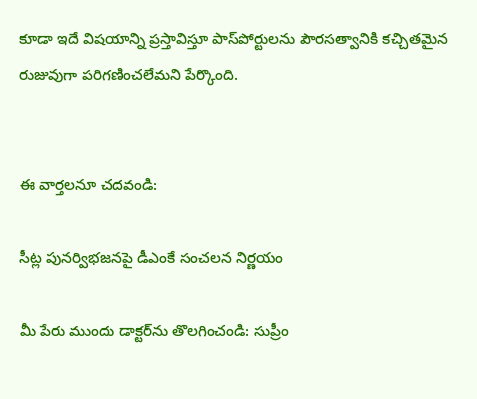కూడా ఇదే విషయాన్ని ప్రస్తావిస్తూ పాస్‌పోర్టులను పౌరసత్వానికి కచ్చితమైన రుజువుగా పరిగణించలేమని పేర్కొంది.


ఈ వార్తలనూ చదవండి:

సీట్ల పునర్విభజనపై డీఎంకే సంచలన నిర్ణయం

మీ పేరు ముందు డాక్టర్‌ను తొలగించండి: సుప్రీం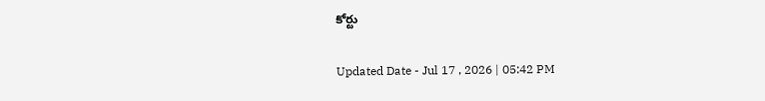కోర్టు

Updated Date - Jul 17 , 2026 | 05:42 PM